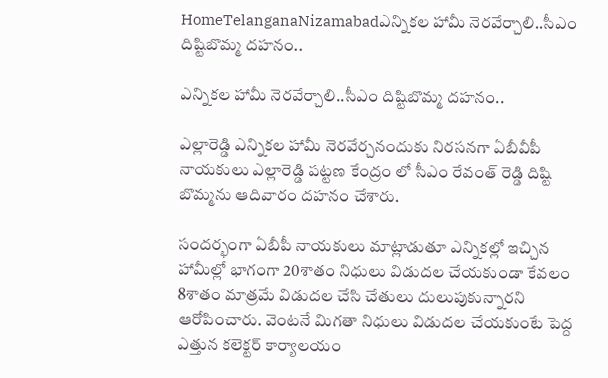HomeTelanganaNizamabadఎన్నికల హామీ నెరవేర్చాలి..సీఎం దిష్టిబొమ్మ దహనం..

ఎన్నికల హామీ నెరవేర్చాలి..సీఎం దిష్టిబొమ్మ దహనం..

ఎల్లారెడ్డి ఎన్నికల హామీ నెరవేర్చనందుకు నిరసనగా ఏబీవీపీ నాయకులు ఎల్లారెడ్డి పట్టణ కేంద్రం లో సీఎం రేవంత్ రెడ్డి దిష్టి బొమ్మను ఆదివారం దహనం చేశారు.

సందర్భంగా ఏబీపీ నాయకులు మాట్లాడుతూ ఎన్నికల్లో ఇచ్చిన హామీల్లో భాగంగా 20శాతం నిధులు విడుదల చేయకుండా కేవలం 8శాతం మాత్రమే విడుదల చేసి చేతులు దులుపుకున్నారని ఆరోపించారు. వెంటనే మిగతా నిధులు విడుదల చేయకుంటే పెద్ద ఎత్తున కలెక్టర్ కార్యాలయం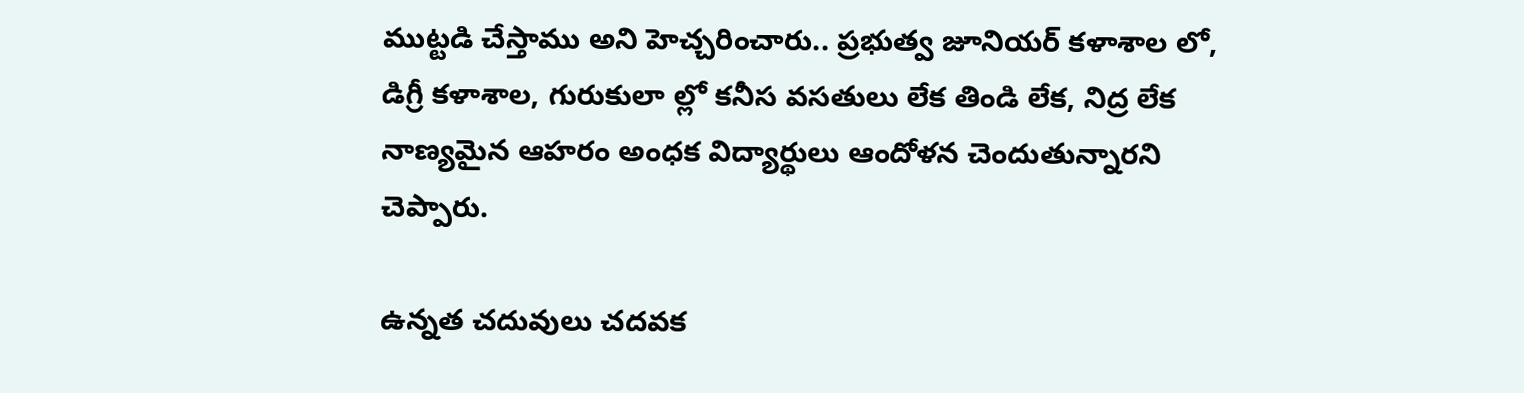ముట్టడి చేస్తాము అని హెచ్చరించారు.. ప్రభుత్వ జూనియర్ కళాశాల లో, డిగ్రీ కళాశాల, గురుకులా ల్లో కనీస వసతులు లేక తిండి లేక, నిద్ర లేక నాణ్యమైన ఆహరం అంధక విద్యార్థులు ఆందోళన చెందుతున్నారని చెప్పారు.

ఉన్నత చదువులు చదవక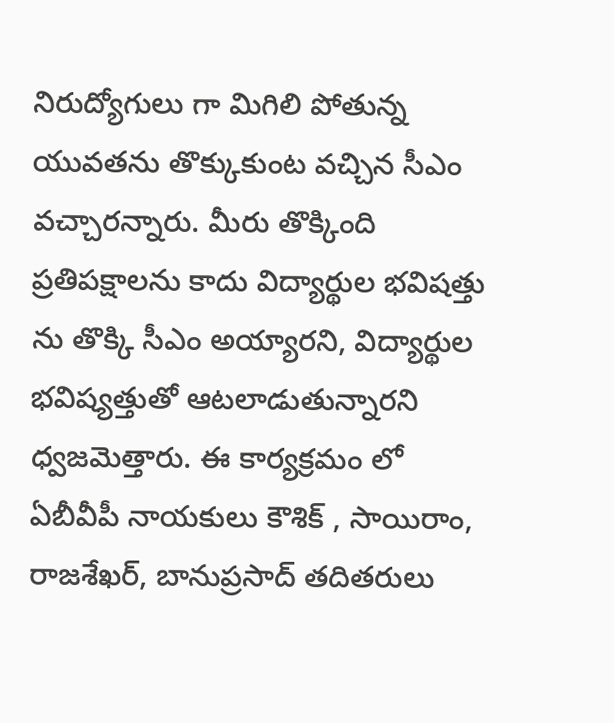నిరుద్యోగులు గా మిగిలి పోతున్న యువతను తొక్కుకుంట వచ్చిన సీఎం వచ్చారన్నారు. మీరు తొక్కింది ప్రతిపక్షాలను కాదు విద్యార్థుల భవిషత్తు ను తొక్కి సీఎం అయ్యారని, విద్యార్థుల భవిష్యత్తుతో ఆటలాడుతున్నారని ధ్వజమెత్తారు. ఈ కార్యక్రమం లో ఏబీవీపీ నాయకులు కౌశిక్ , సాయిరాం, రాజశేఖర్, బానుప్రసాద్ తదితరులు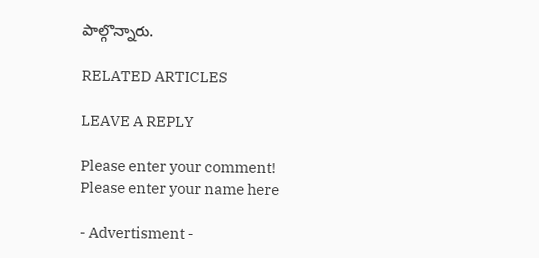పాల్గొన్నారు.

RELATED ARTICLES

LEAVE A REPLY

Please enter your comment!
Please enter your name here

- Advertisment -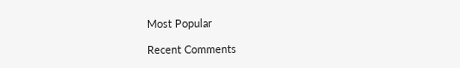Most Popular

Recent Comments